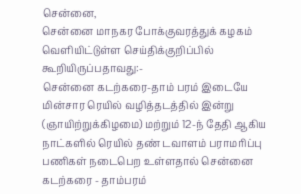சென்னை,
சென்னை மாநகர போக்குவரத்துக் கழகம் வெளியிட்டுள்ள செய்திக்குறிப்பில் கூறியிருப்பதாவது:-
சென்னை கடற்கரை-தாம் பரம் இடையே மின்சார ரெயில் வழித்தடத்தில் இன்று (ஞாயிற்றுக்கிழமை) மற்றும் 12-ந் தேதி ஆகிய நாட்களில் ரெயில் தண் டவாளம் பராமரிப்பு பணிகள் நடைபெற உள்ளதால் சென்னை கடற்கரை - தாம்பரம்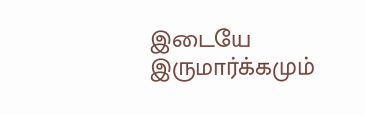இடையே இருமார்க்கமும்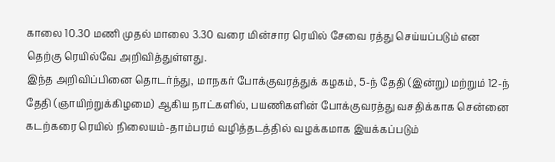காலை 10.30 மணி முதல் மாலை 3.30 வரை மின்சார ரெயில் சேவை ரத்து செய்யப்படும் என தெற்கு ரெயில்வே அறிவித்துள்ளது.
இந்த அறிவிப்பினை தொடர்ந்து, மாநகர் போக்குவரத்துக் கழகம், 5-ந் தேதி (இன்று) மற்றும் 12-ந் தேதி (ஞாயிற்றுக்கிழமை) ஆகிய நாட்களில், பயணிகளின் போக்குவரத்து வசதிக்காக சென்னை கடற்கரை ரெயில் நிலையம்-தாம்பரம் வழித்தடத்தில் வழக்கமாக இயக்கப்படும்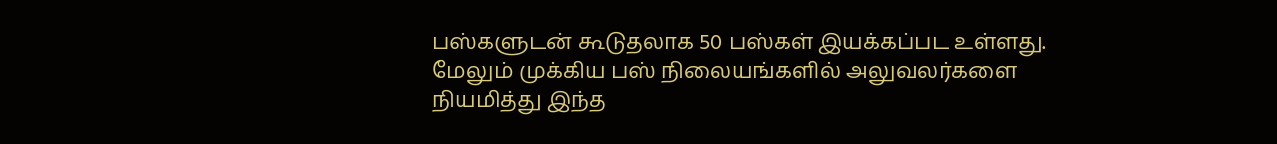பஸ்களுடன் கூடுதலாக 50 பஸ்கள் இயக்கப்பட உள்ளது. மேலும் முக்கிய பஸ் நிலையங்களில் அலுவலர்களை நியமித்து இந்த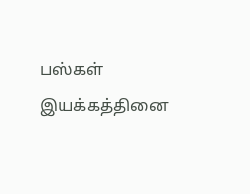பஸ்கள் இயக்கத்தினை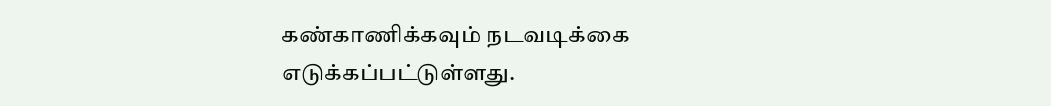கண்காணிக்கவும் நடவடிக்கை எடுக்கப்பட்டுள்ளது.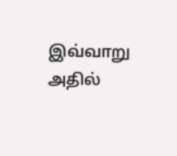இவ்வாறு அதில்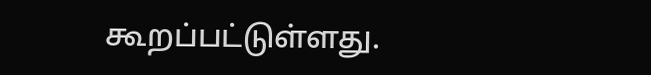கூறப்பட்டுள்ளது.